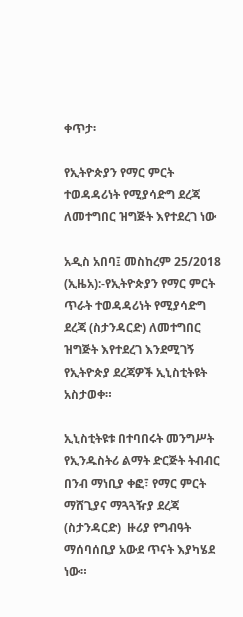ቀጥታ፡

የኢትዮጵያን የማር ምርት ተወዳዳሪነት የሚያሳድግ ደረጃ ለመተግበር ዝግጅት እየተደረገ ነው

አዲስ አበባ፤ መስከረም 25/2018 (ኢዜአ):-የኢትዮጵያን የማር ምርት ጥራት ተወዳዳሪነት የሚያሳድግ ደረጃ (ስታንዳርድ) ለመተግበር ዝግጅት እየተደረገ እንደሚገኝ የኢትዮጵያ ደረጃዎች ኢኒስቲትዩት አስታወቀ።

ኢኒስቲትዩቱ በተባበሩት መንግሥት የኢንዱስትሪ ልማት ድርጅት ትብብር በንብ ማነቢያ ቀፎ፣ የማር ምርት ማሸጊያና ማጓጓዥያ ደረጃ (ስታንዳርድ)  ዙሪያ የግብዓት ማሰባሰቢያ አውደ ጥናት እያካሄደ ነው።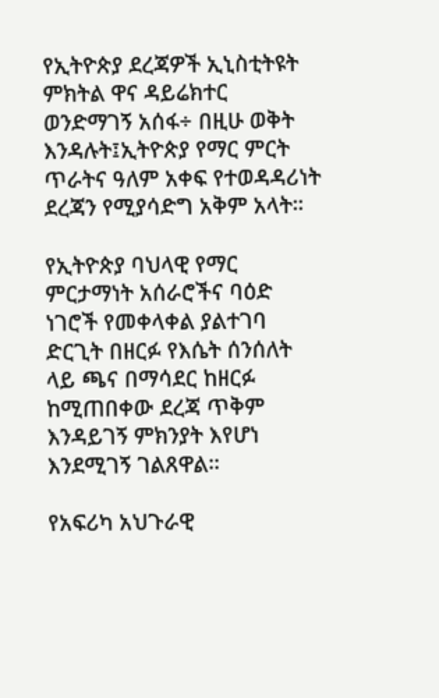የኢትዮጵያ ደረጃዎች ኢኒስቲትዩት ምክትል ዋና ዳይሬክተር ወንድማገኝ አሰፋ÷ በዚሁ ወቅት እንዳሉት፤ኢትዮጵያ የማር ምርት ጥራትና ዓለም አቀፍ የተወዳዳሪነት ደረጃን የሚያሳድግ አቅም አላት።

የኢትዮጵያ ባህላዊ የማር ምርታማነት አሰራሮችና ባዕድ ነገሮች የመቀላቀል ያልተገባ ድርጊት በዘርፉ የእሴት ሰንሰለት ላይ ጫና በማሳደር ከዘርፉ ከሚጠበቀው ደረጃ ጥቅም እንዳይገኝ ምክንያት እየሆነ እንደሚገኝ ገልጸዋል።

የአፍሪካ አህጉራዊ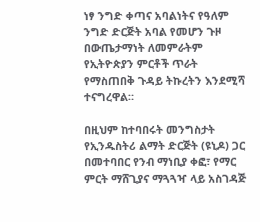ነፃ ንግድ ቀጣና አባልነትና የዓለም ንግድ ድርጅት አባል የመሆን ጉዞ በውጤታማነት ለመምራትም የኢትዮጵያን ምርቶች ጥራት የማስጠበቅ ጉዳይ ትኩረትን እንደሚሻ ተናግረዋል።

በዚህም ከተባበሩት መንግስታት የኢንዱስትሪ ልማት ድርጅት (ዩኒዶ) ጋር በመተባበር የንብ ማነቢያ ቀፎ፣ የማር ምርት ማሸጊያና ማጓጓዣ ላይ አስገዳጅ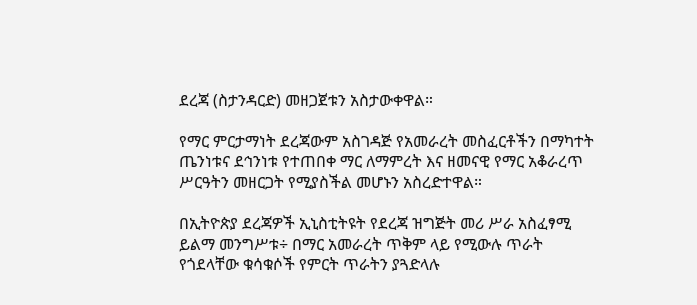ደረጃ (ስታንዳርድ) መዘጋጀቱን አስታውቀዋል።

የማር ምርታማነት ደረጃውም አስገዳጅ የአመራረት መስፈርቶችን በማካተት ጤንነቱና ደኅንነቱ የተጠበቀ ማር ለማምረት እና ዘመናዊ የማር አቆራረጥ ሥርዓትን መዘርጋት የሚያስችል መሆኑን አስረድተዋል።

በኢትዮጵያ ደረጃዎች ኢኒስቲትዩት የደረጃ ዝግጅት መሪ ሥራ አስፈፃሚ ይልማ መንግሥቱ÷ በማር አመራረት ጥቅም ላይ የሚውሉ ጥራት የጎደላቸው ቁሳቁሶች የምርት ጥራትን ያጓድላሉ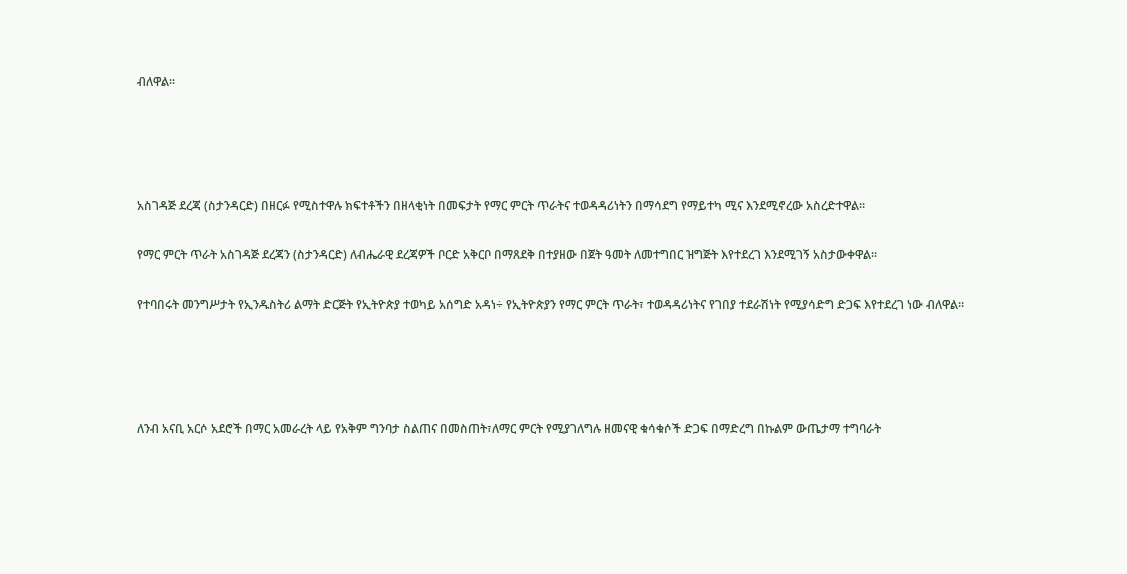ብለዋል።




አስገዳጅ ደረጃ (ስታንዳርድ) በዘርፉ የሚስተዋሉ ክፍተቶችን በዘላቂነት በመፍታት የማር ምርት ጥራትና ተወዳዳሪነትን በማሳደግ የማይተካ ሚና እንደሚኖረው አስረድተዋል።

የማር ምርት ጥራት አስገዳጅ ደረጃን (ስታንዳርድ) ለብሔራዊ ደረጃዎች ቦርድ አቅርቦ በማጸደቅ በተያዘው በጀት ዓመት ለመተግበር ዝግጅት እየተደረገ እንደሚገኝ አስታውቀዋል።

የተባበሩት መንግሥታት የኢንዱስትሪ ልማት ድርጅት የኢትዮጵያ ተወካይ አሰግድ አዳነ÷ የኢትዮጵያን የማር ምርት ጥራት፣ ተወዳዳሪነትና የገበያ ተደራሽነት የሚያሳድግ ድጋፍ እየተደረገ ነው ብለዋል።




ለንብ አናቢ አርሶ አደሮች በማር አመራረት ላይ የአቅም ግንባታ ስልጠና በመስጠት፣ለማር ምርት የሚያገለግሉ ዘመናዊ ቁሳቁሶች ድጋፍ በማድረግ በኩልም ውጤታማ ተግባራት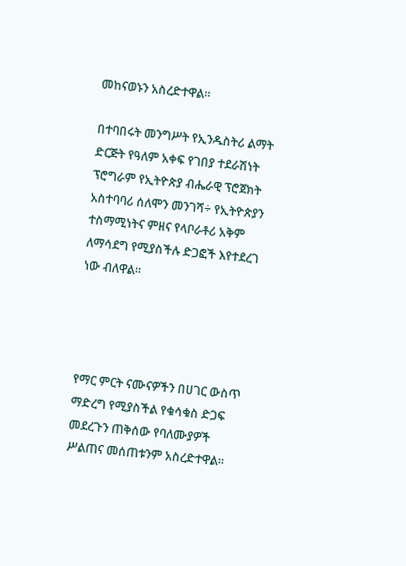መከናወኑን አስረድተዋል።

በተባበሩት መንግሥት የኢንዱስትሪ ልማት ድርጅት የዓለም አቀፍ የገበያ ተደራሽነት ፕሮግራም የኢትዮጵያ ብሔራዊ ፕሮጀክት አስተባባሪ ሰለሞን መንገሻ÷ የኢትዮጵያን ተስማሚነትና ምዘና የላቦራቶሪ አቅም ለማሳደግ የሚያስችሉ ድጋፎች እየተደረገ ነው ብለዋል።




የማር ምርት ናሙናዎችን በሀገር ውስጥ ማድረግ የሚያስችል የቁሳቁስ ድጋፍ መደረጉን ጠቅሰው የባለሙያዎች ሥልጠና መሰጠቱንም አስረድተዋል።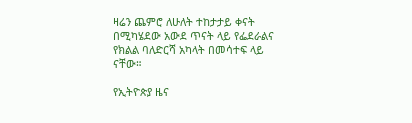ዛሬን ጨምሮ ለሁለት ተከታታይ ቀናት በሚካሄደው አውደ ጥናት ላይ የፌደራልና የክልል ባለድርሻ አካላት በመሳተፍ ላይ ናቸው።

የኢትዮጵያ ዜና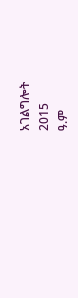አገልግሎት
2015
ዓ.ም